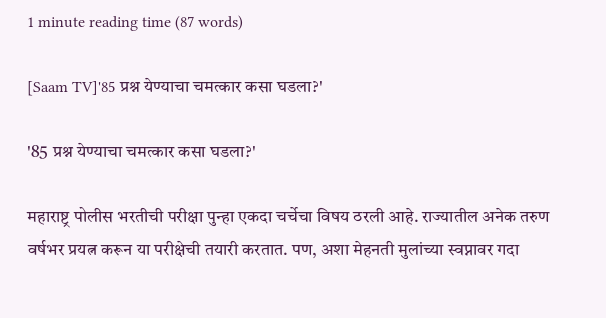1 minute reading time (87 words)

[Saam TV]'85 प्रश्न येण्याचा चमत्कार कसा घडला?'

'85 प्रश्न येण्याचा चमत्कार कसा घडला?'

महाराष्ट्र पोलीस भरतीची परीक्षा पुन्हा एकदा चर्चेचा विषय ठरली आहे. राज्यातील अनेक तरुण वर्षभर प्रयत्न करून या परीक्षेची तयारी करतात. पण, अशा मेहनती मुलांच्या स्वप्नावर गदा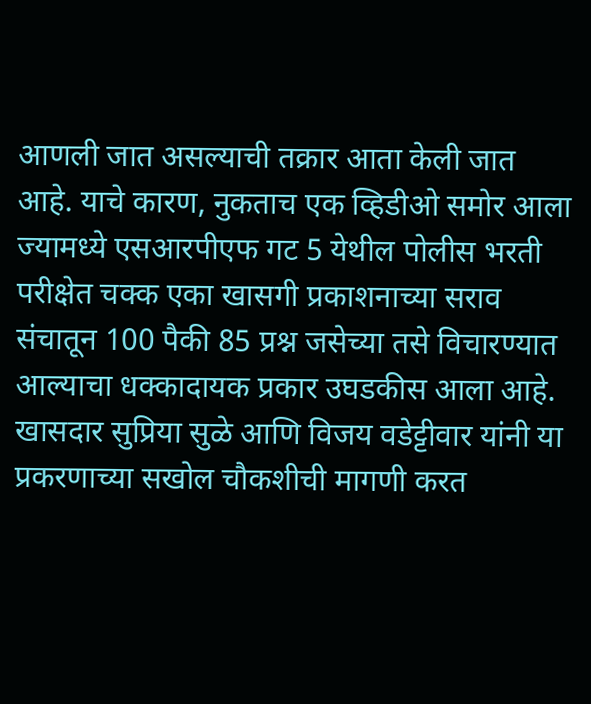आणली जात असल्याची तक्रार आता केली जात आहे. याचे कारण, नुकताच एक व्हिडीओ समोर आला ज्यामध्ये एसआरपीएफ गट 5 येथील पोलीस भरती परीक्षेत चक्क एका खासगी प्रकाशनाच्या सराव संचातून 100 पैकी 85 प्रश्न जसेच्या तसे विचारण्यात आल्याचा धक्कादायक प्रकार उघडकीस आला आहे. खासदार सुप्रिया सुळे आणि विजय वडेट्टीवार यांनी या प्रकरणाच्या सखोल चौकशीची मागणी करत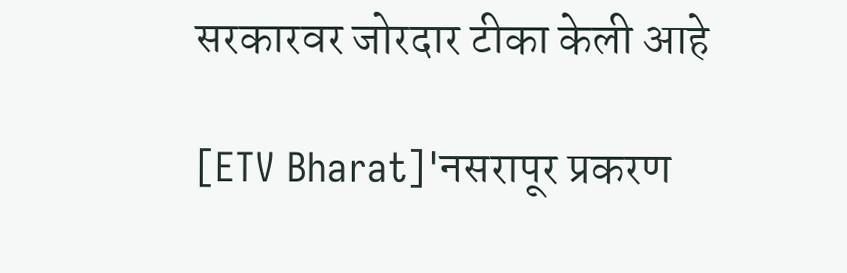सरकारवर जोरदार टीका केली आहे

[ETV Bharat]'नसरापूर प्रकरण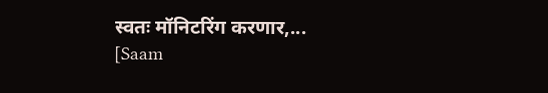स्वतः मॉनिटरिंग करणार,...
[Saam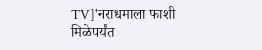TV]'नराधमाला फाशी मिळेपर्यंत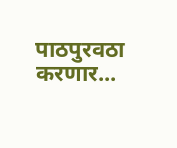पाठपुरवठा करणार...